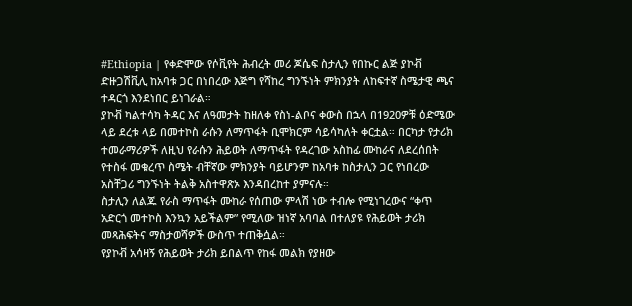#Ethiopia | የቀድሞው የሶቪየት ሕብረት መሪ ጆሴፍ ስታሊን የበኩር ልጅ ያኮቭ ድዙጋሽቪሊ ከአባቱ ጋር በነበረው እጅግ የሻከረ ግንኙነት ምክንያት ለከፍተኛ ስሜታዊ ጫና ተዳርጎ እንደነበር ይነገራል።
ያኮቭ ካልተሳካ ትዳር እና ለዓመታት ከዘለቀ የስነ-ልቦና ቀውስ በኋላ በ1920ዎቹ ዕድሜው ላይ ደረቱ ላይ በመተኮስ ራሱን ለማጥፋት ቢሞክርም ሳይሳካለት ቀርቷል። በርካታ የታሪክ ተመራማሪዎች ለዚህ የራሱን ሕይወት ለማጥፋት የዳረገው አስከፊ ሙከራና ለደረሰበት የተስፋ መቁረጥ ስሜት ብቸኛው ምክንያት ባይሆንም ከአባቱ ከስታሊን ጋር የነበረው አስቸጋሪ ግንኙነት ትልቅ አስተዋጽኦ እንዳበረከተ ያምናሉ።
ስታሊን ለልጁ የራስ ማጥፋት ሙከራ የሰጠው ምላሽ ነው ተብሎ የሚነገረውና “ቀጥ አድርጎ መተኮስ እንኳን አይችልም” የሚለው ዝነኛ አባባል በተለያዩ የሕይወት ታሪክ መጻሕፍትና ማስታወሻዎች ውስጥ ተጠቅሷል።
የያኮቭ አሳዛኝ የሕይወት ታሪክ ይበልጥ የከፋ መልክ የያዘው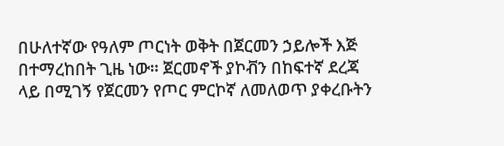በሁለተኛው የዓለም ጦርነት ወቅት በጀርመን ኃይሎች እጅ በተማረከበት ጊዜ ነው። ጀርመኖች ያኮቭን በከፍተኛ ደረጃ ላይ በሚገኝ የጀርመን የጦር ምርኮኛ ለመለወጥ ያቀረቡትን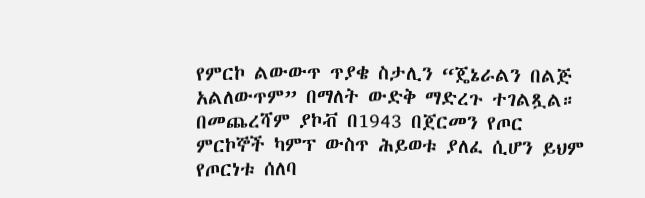የምርኮ ልውውጥ ጥያቄ ስታሊን “ጄኔራልን በልጅ አልለውጥም” በማለት ውድቅ ማድረጉ ተገልጿል።
በመጨረሻም ያኮቭ በ1943 በጀርመን የጦር ምርኮኞች ካምፕ ውስጥ ሕይወቱ ያለፈ ሲሆን ይህም የጦርነቱ ሰለባ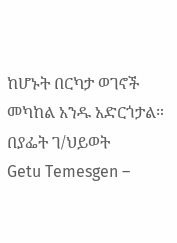ከሆኑት በርካታ ወገኖች መካከል አንዱ አድርጎታል።
በያፌት ገ/ህይወት
Getu Temesgen –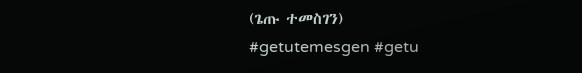(ጌጡ ተመስገን)
#getutemesgen #getu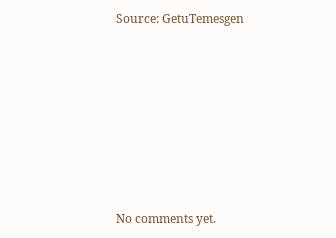Source: GetuTemesgen









No comments yet.